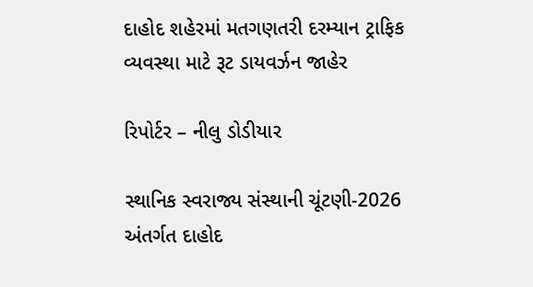દાહોદ શહેરમાં મતગણતરી દરમ્યાન ટ્રાફિક વ્યવસ્થા માટે રૂટ ડાયવર્ઝન જાહેર

રિપોર્ટર – નીલુ ડોડીયાર

સ્થાનિક સ્વરાજ્ય સંસ્થાની ચૂંટણી-2026 અંતર્ગત દાહોદ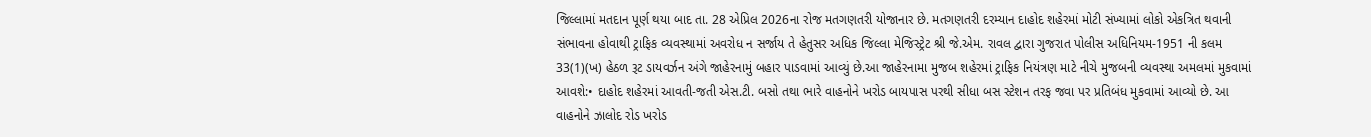જિલ્લામાં મતદાન પૂર્ણ થયા બાદ તા. 28 એપ્રિલ 2026ના રોજ મતગણતરી યોજાનાર છે. મતગણતરી દરમ્યાન દાહોદ શહેરમાં મોટી સંખ્યામાં લોકો એકત્રિત થવાની સંભાવના હોવાથી ટ્રાફિક વ્યવસ્થામાં અવરોધ ન સર્જાય તે હેતુસર અધિક જિલ્લા મેજિસ્ટ્રેટ શ્રી જે.એમ. રાવલ દ્વારા ગુજરાત પોલીસ અધિનિયમ-1951 ની કલમ 33(1)(ખ) હેઠળ રૂટ ડાયવર્ઝન અંગે જાહેરનામું બહાર પાડવામાં આવ્યું છે.આ જાહેરનામા મુજબ શહેરમાં ટ્રાફિક નિયંત્રણ માટે નીચે મુજબની વ્યવસ્થા અમલમાં મુકવામાં આવશે:• દાહોદ શહેરમાં આવતી-જતી એસ.ટી. બસો તથા ભારે વાહનોને ખરોડ બાયપાસ પરથી સીધા બસ સ્ટેશન તરફ જવા પર પ્રતિબંધ મુકવામાં આવ્યો છે. આ વાહનોને ઝાલોદ રોડ ખરોડ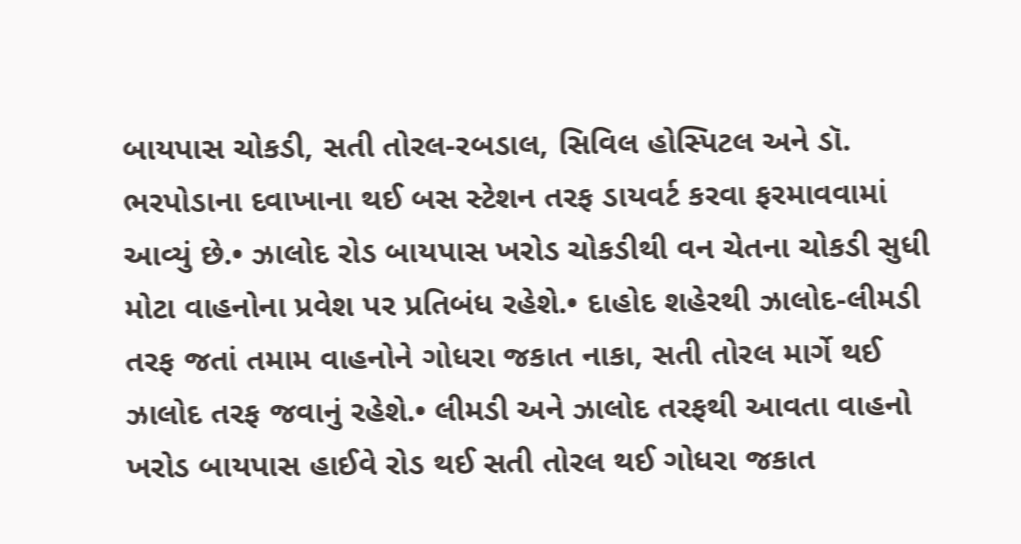બાયપાસ ચોકડી, સતી તોરલ-રબડાલ, સિવિલ હોસ્પિટલ અને ડૉ. ભરપોડાના દવાખાના થઈ બસ સ્ટેશન તરફ ડાયવર્ટ કરવા ફરમાવવામાં આવ્યું છે.• ઝાલોદ રોડ બાયપાસ ખરોડ ચોકડીથી વન ચેતના ચોકડી સુધી મોટા વાહનોના પ્રવેશ પર પ્રતિબંધ રહેશે.• દાહોદ શહેરથી ઝાલોદ-લીમડી તરફ જતાં તમામ વાહનોને ગોધરા જકાત નાકા, સતી તોરલ માર્ગે થઈ ઝાલોદ તરફ જવાનું રહેશે.• લીમડી અને ઝાલોદ તરફથી આવતા વાહનો ખરોડ બાયપાસ હાઈવે રોડ થઈ સતી તોરલ થઈ ગોધરા જકાત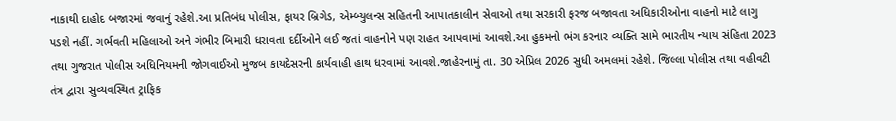નાકાથી દાહોદ બજારમાં જવાનું રહેશે.આ પ્રતિબંધ પોલીસ, ફાયર બ્રિગેડ, એમ્બ્યુલન્સ સહિતની આપાતકાલીન સેવાઓ તથા સરકારી ફરજ બજાવતા અધિકારીઓના વાહનો માટે લાગુ પડશે નહીં. ગર્ભવતી મહિલાઓ અને ગંભીર બિમારી ધરાવતા દર્દીઓને લઈ જતાં વાહનોને પણ રાહત આપવામાં આવશે.આ હુકમનો ભંગ કરનાર વ્યક્તિ સામે ભારતીય ન્યાય સંહિતા 2023 તથા ગુજરાત પોલીસ અધિનિયમની જોગવાઈઓ મુજબ કાયદેસરની કાર્યવાહી હાથ ધરવામાં આવશે.જાહેરનામું તા. 30 એપ્રિલ 2026 સુધી અમલમાં રહેશે. જિલ્લા પોલીસ તથા વહીવટી તંત્ર દ્વારા સુવ્યવસ્થિત ટ્રાફિક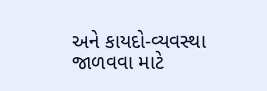અને કાયદો-વ્યવસ્થા જાળવવા માટે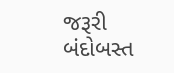જરૂરી બંદોબસ્ત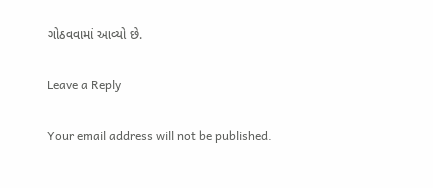ગોઠવવામાં આવ્યો છે.

Leave a Reply

Your email address will not be published.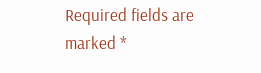Required fields are marked *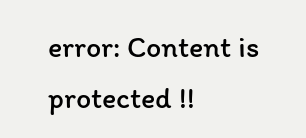error: Content is protected !!